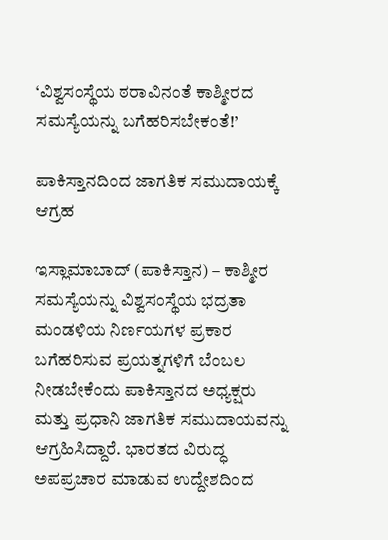‘ವಿಶ್ವಸಂಸ್ಥೆಯ ಠರಾವಿನಂತೆ ಕಾಶ್ಮೀರದ ಸಮಸ್ಯೆಯನ್ನು ಬಗೆಹರಿಸಬೇಕಂತೆ!’

ಪಾಕಿಸ್ತಾನದಿಂದ ಜಾಗತಿಕ ಸಮುದಾಯಕ್ಕೆ ಆಗ್ರಹ

ಇಸ್ಲಾಮಾಬಾದ್ (ಪಾಕಿಸ್ತಾನ) – ಕಾಶ್ಮೀರ ಸಮಸ್ಯೆಯನ್ನು ವಿಶ್ವಸಂಸ್ಥೆಯ ಭದ್ರತಾ ಮಂಡಳಿಯ ನಿರ್ಣಯಗಳ ಪ್ರಕಾರ ಬಗೆಹರಿಸುವ ಪ್ರಯತ್ನಗಳಿಗೆ ಬೆಂಬಲ ನೀಡಬೇಕೆಂದು ಪಾಕಿಸ್ತಾನದ ಅಧ್ಯಕ್ಷರು ಮತ್ತು ಪ್ರಧಾನಿ ಜಾಗತಿಕ ಸಮುದಾಯವನ್ನು ಆಗ್ರಹಿಸಿದ್ದಾರೆ. ಭಾರತದ ವಿರುದ್ಧ ಅಪಪ್ರಚಾರ ಮಾಡುವ ಉದ್ದೇಶದಿಂದ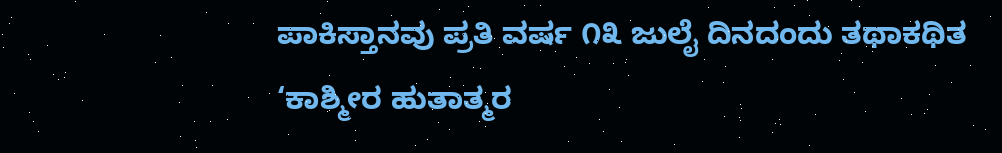ಪಾಕಿಸ್ತಾನವು ಪ್ರತಿ ವರ್ಷ ೧೩ ಜುಲೈ ದಿನದಂದು ತಥಾಕಥಿತ ‘ಕಾಶ್ಮೀರ ಹುತಾತ್ಮರ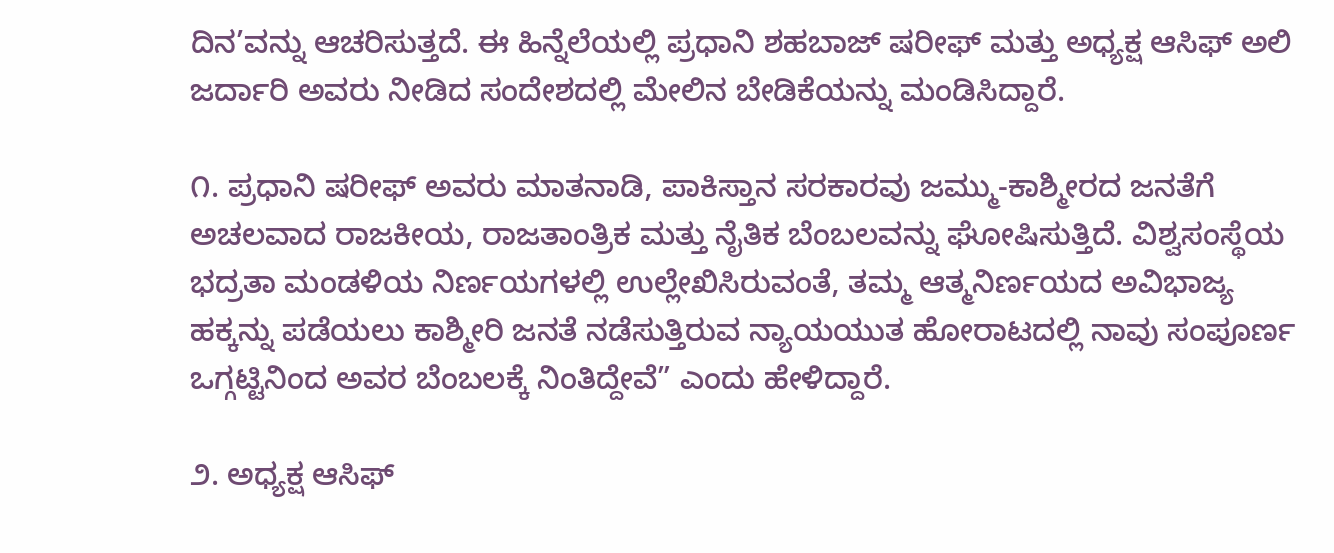ದಿನ’ವನ್ನು ಆಚರಿಸುತ್ತದೆ. ಈ ಹಿನ್ನೆಲೆಯಲ್ಲಿ ಪ್ರಧಾನಿ ಶಹಬಾಜ್ ಷರೀಫ್ ಮತ್ತು ಅಧ್ಯಕ್ಷ ಆಸಿಫ್ ಅಲಿ ಜರ್ದಾರಿ ಅವರು ನೀಡಿದ ಸಂದೇಶದಲ್ಲಿ ಮೇಲಿನ ಬೇಡಿಕೆಯನ್ನು ಮಂಡಿಸಿದ್ದಾರೆ.

೧. ಪ್ರಧಾನಿ ಷರೀಫ್ ಅವರು ಮಾತನಾಡಿ, ಪಾಕಿಸ್ತಾನ ಸರಕಾರವು ಜಮ್ಮು-ಕಾಶ್ಮೀರದ ಜನತೆಗೆ ಅಚಲವಾದ ರಾಜಕೀಯ, ರಾಜತಾಂತ್ರಿಕ ಮತ್ತು ನೈತಿಕ ಬೆಂಬಲವನ್ನು ಘೋಷಿಸುತ್ತಿದೆ. ವಿಶ್ವಸಂಸ್ಥೆಯ ಭದ್ರತಾ ಮಂಡಳಿಯ ನಿರ್ಣಯಗಳಲ್ಲಿ ಉಲ್ಲೇಖಿಸಿರುವಂತೆ, ತಮ್ಮ ಆತ್ಮನಿರ್ಣಯದ ಅವಿಭಾಜ್ಯ ಹಕ್ಕನ್ನು ಪಡೆಯಲು ಕಾಶ್ಮೀರಿ ಜನತೆ ನಡೆಸುತ್ತಿರುವ ನ್ಯಾಯಯುತ ಹೋರಾಟದಲ್ಲಿ ನಾವು ಸಂಪೂರ್ಣ ಒಗ್ಗಟ್ಟಿನಿಂದ ಅವರ ಬೆಂಬಲಕ್ಕೆ ನಿಂತಿದ್ದೇವೆ” ಎಂದು ಹೇಳಿದ್ದಾರೆ.

೨. ಅಧ್ಯಕ್ಷ ಆಸಿಫ್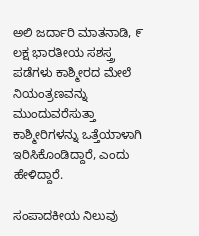ಅಲಿ ಜರ್ದಾರಿ ಮಾತನಾಡಿ, ೯ ಲಕ್ಷ ಭಾರತೀಯ ಸಶಸ್ತ್ರ ಪಡೆಗಳು ಕಾಶ್ಮೀರದ ಮೇಲೆ ನಿಯಂತ್ರಣವನ್ನು ಮುಂದುವರೆಸುತ್ತಾ ಕಾಶ್ಮೀರಿಗಳನ್ನು ಒತ್ತೆಯಾಳಾಗಿ ಇರಿಸಿಕೊಂಡಿದ್ದಾರೆ, ಎಂದು ಹೇಳಿದ್ದಾರೆ.

ಸಂಪಾದಕೀಯ ನಿಲುವು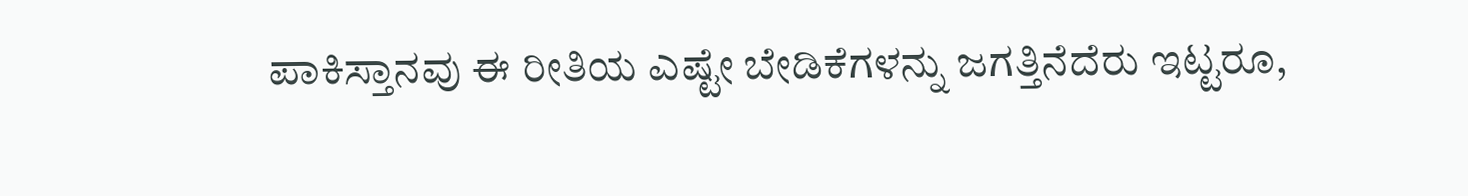ಪಾಕಿಸ್ತಾನವು ಈ ರೀತಿಯ ಎಷ್ಟೇ ಬೇಡಿಕೆಗಳನ್ನು ಜಗತ್ತಿನೆದೆರು ಇಟ್ಟರೂ,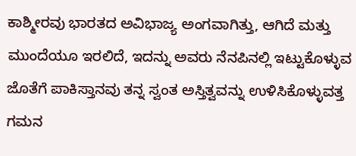ಕಾಶ್ಮೀರವು ಭಾರತದ ಅವಿಭಾಜ್ಯ ಅಂಗವಾಗಿತ್ತು, ಆಗಿದೆ ಮತ್ತು ಮುಂದೆಯೂ ಇರಲಿದೆ, ಇದನ್ನು ಅವರು ನೆನಪಿನಲ್ಲಿ ಇಟ್ಟುಕೊಳ್ಳುವ ಜೊತೆಗೆ ಪಾಕಿಸ್ತಾನವು ತನ್ನ ಸ್ವಂತ ಅಸ್ತಿತ್ವವನ್ನು ಉಳಿಸಿಕೊಳ್ಳುವತ್ತ ಗಮನ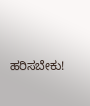ಹರಿಸಬೇಕು!